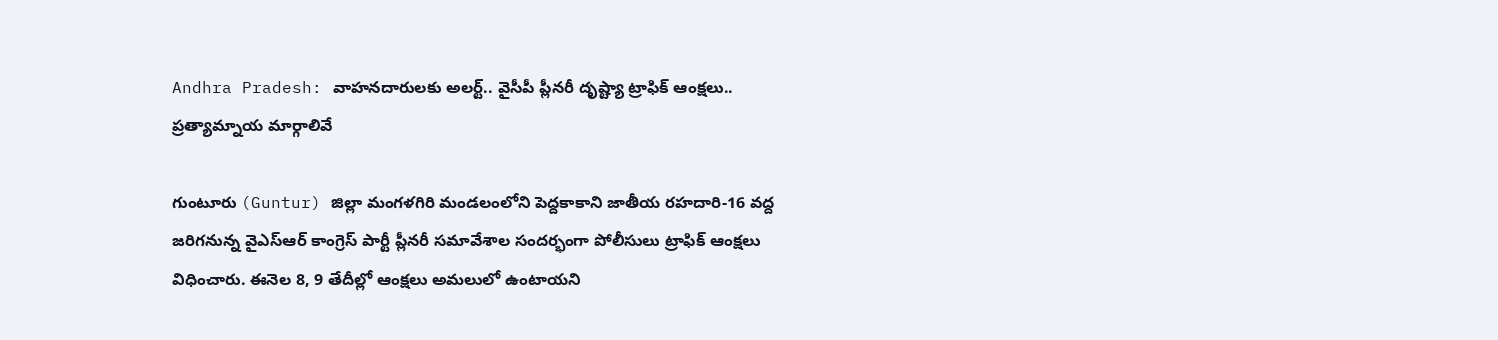Andhra Pradesh: వాహనదారులకు అలర్ట్.. వైసీపీ ప్లీనరీ దృష్ట్యా ట్రాఫిక్ ఆంక్షలు.. ప్రత్యామ్నాయ మార్గాలివే

గుంటూరు (Guntur) జిల్లా మంగళగిరి మండలంలోని పెద్దకాకాని జాతీయ రహదారి-16 వద్ద జరిగనున్న వై‌ఎస్‌ఆర్‌ కాంగ్రెస్ పార్టీ ప్లీనరీ సమావేశాల సందర్భంగా పోలీసులు ట్రాఫిక్ ఆంక్షలు విధించారు. ఈనెల 8, 9 తేదీల్లో ఆంక్షలు అమలులో ఉంటాయని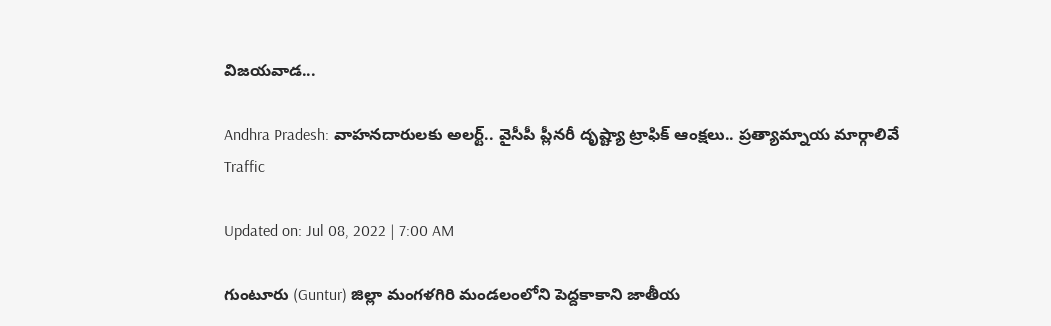విజయవాడ...

Andhra Pradesh: వాహనదారులకు అలర్ట్.. వైసీపీ ప్లీనరీ దృష్ట్యా ట్రాఫిక్ ఆంక్షలు.. ప్రత్యామ్నాయ మార్గాలివే
Traffic

Updated on: Jul 08, 2022 | 7:00 AM

గుంటూరు (Guntur) జిల్లా మంగళగిరి మండలంలోని పెద్దకాకాని జాతీయ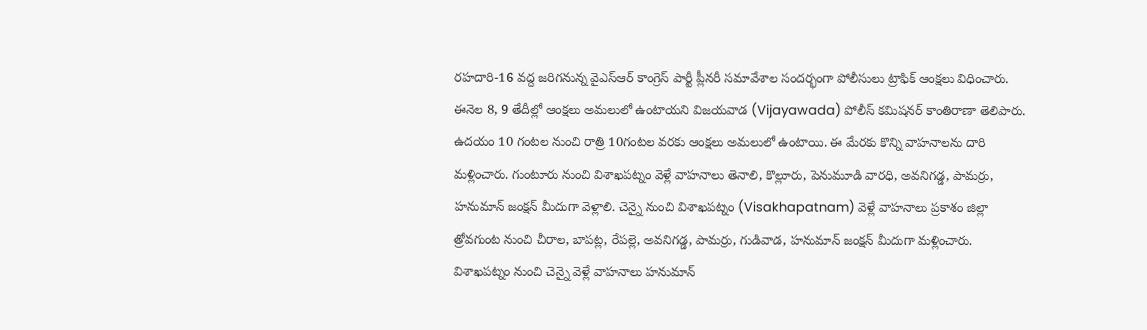రహదారి-16 వద్ద జరిగనున్న వై‌ఎస్‌ఆర్‌ కాంగ్రెస్ పార్టీ ప్లీనరీ సమావేశాల సందర్భంగా పోలీసులు ట్రాఫిక్ ఆంక్షలు విధించారు. ఈనెల 8, 9 తేదీల్లో ఆంక్షలు అమలులో ఉంటాయని విజయవాడ (Vijayawada) పోలీస్‌ కమిషనర్‌ కాంతిరాణా తెలిపారు. ఉదయం 10 గంటల నుంచి రాత్రి 10గంటల వరకు ఆంక్షలు అమలులో ఉంటాయి. ఈ మేరకు కొన్ని వాహనాలను దారి మళ్లించారు. గుంటూరు నుంచి విశాఖపట్నం వెళ్లే వాహనాలు తెనాలి, కొల్లూరు, పెనుమూడి వారధి, అవనిగడ్డ, పామర్రు, హనుమాన్‌ జంక్షన్‌ మీదుగా వెళ్లాలి. చెన్నై నుంచి విశాఖపట్నం (Visakhapatnam) వెళ్లే వాహనాలు ప్రకాశం జిల్లా త్రోవగుంట నుంచి చీరాల, బాపట్ల, రేపల్లె, అవనిగడ్డ, పామర్రు, గుడివాడ, హనుమాన్‌ జంక్షన్‌ మీదుగా మళ్లించారు. విశాఖపట్నం నుంచి చెన్నై వెళ్లే వాహనాలు హనుమాన్‌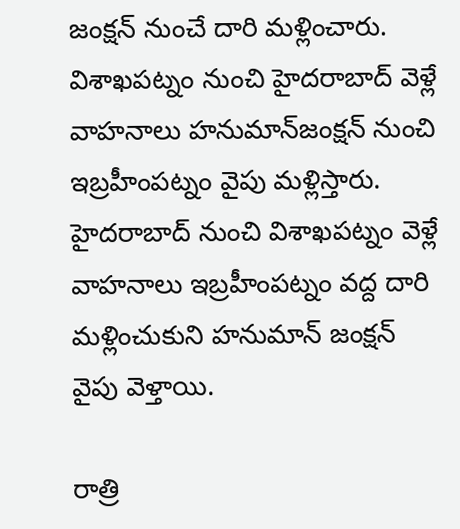జంక్షన్‌ నుంచే దారి మళ్లించారు. విశాఖపట్నం నుంచి హైదరాబాద్‌ వెళ్లే వాహనాలు హనుమాన్‌జంక్షన్‌ నుంచి ఇబ్రహీంపట్నం వైపు మళ్లిస్తారు. హైదరాబాద్‌ నుంచి విశాఖపట్నం వెళ్లే వాహనాలు ఇబ్రహీంపట్నం వద్ద దారి మళ్లించుకుని హనుమాన్‌ జంక్షన్‌ వైపు వెళ్తాయి.

రాత్రి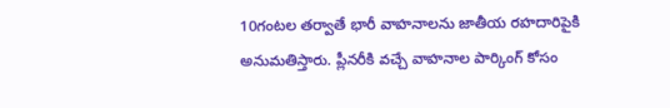10గంటల తర్వాతే భారీ వాహనాలను జాతీయ రహదారిపైకి అనుమతిస్తారు. ప్లీనరీకి వచ్చే వాహనాల పార్కింగ్‌ కోసం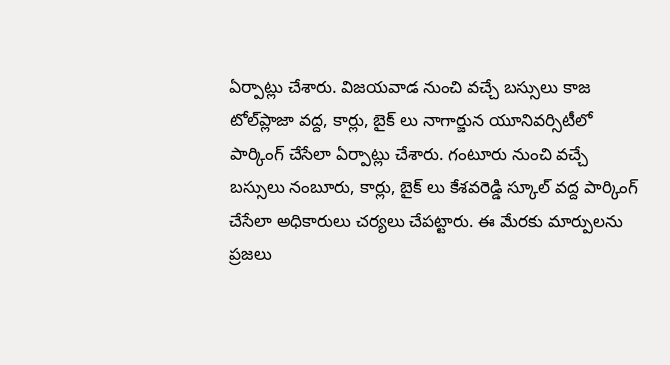ఏర్పాట్లు చేశారు. విజయవాడ నుంచి వచ్చే బస్సులు కాజ టోల్‌ప్లాజా వద్ద, కార్లు, బైక్ లు నాగార్జున యూనివర్సిటీలో పార్కింగ్‌ చేసేలా ఏర్పాట్లు చేశారు. గంటూరు నుంచి వచ్చే బస్సులు నంబూరు, కార్లు, బైక్ లు కేశవరెడ్డి స్కూల్ వద్ద పార్కింగ్ చేసేలా అధికారులు చర్యలు చేపట్టారు. ఈ మేరకు మార్పులను ప్రజలు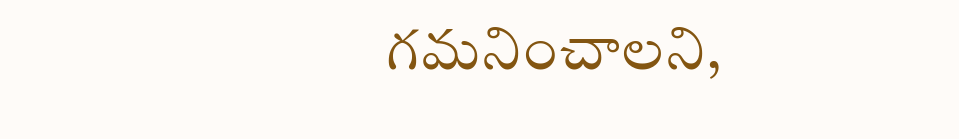గమనించాలని,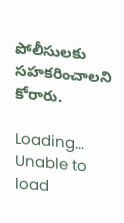పోలీసులకు సహకరించాలని కోరారు.

Loading...
Unable to load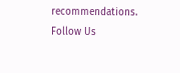recommendations.
Follow Us